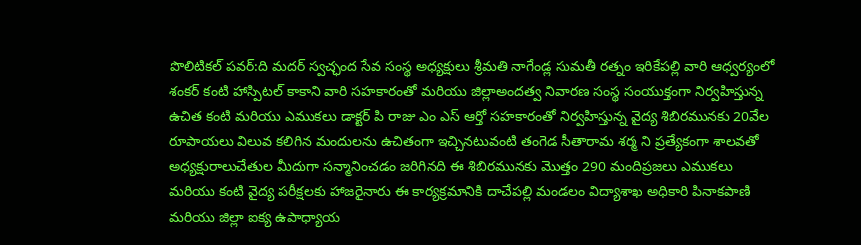పొలిటికల్ పవర్:ది మదర్ స్వచ్ఛంద సేవ సంస్థ అధ్యక్షులు శ్రీమతి నాగేండ్ల సుమతీ రత్నం ఇరికేపల్లి వారి ఆధ్వర్యంలో శంకర్ కంటి హాస్పిటల్ కాకాని వారి సహకారంతో మరియు జిల్లాఅందత్వ నివారణ సంస్థ సంయుక్తంగా నిర్వహిస్తున్న ఉచిత కంటి మరియు ఎముకలు డాక్టర్ పి రాజు ఎం ఎస్ ఆర్తో సహకారంతో నిర్వహిస్తున్న వైద్య శిబిరమునకు 20వేల రూపాయలు విలువ కలిగిన మందులను ఉచితంగా ఇచ్చినటువంటి తంగెడ సీతారామ శర్మ ని ప్రత్యేకంగా శాలవతో అధ్యక్షురాలుచేతుల మీదుగా సన్మానించడం జరిగినది ఈ శిబిరమునకు మొత్తం 290 మందిప్రజలు ఎముకలు మరియు కంటి వైద్య పరీక్షలకు హాజరైనారు ఈ కార్యక్రమానికి దాచేపల్లి మండలం విద్యాశాఖ అధికారి పినాకపాణి మరియు జిల్లా ఐక్య ఉపాధ్యాయ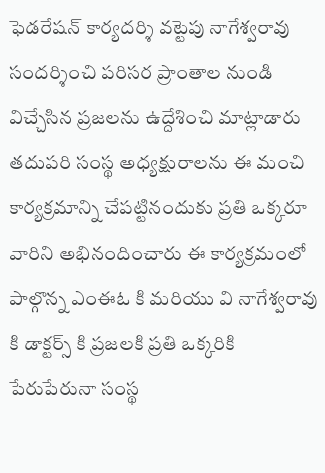ఫెడరేషన్ కార్యదర్శి వట్టెపు నాగేశ్వరావు సందర్శించి పరిసర ప్రాంతాల నుండి విచ్చేసిన ప్రజలను ఉద్దేశించి మాట్లాడారు తదుపరి సంస్థ అధ్యక్షురాలను ఈ మంచి కార్యక్రమాన్ని చేపట్టినందుకు ప్రతి ఒక్కరూ వారిని అభినందించారు ఈ కార్యక్రమంలో పాల్గొన్న ఎంఈఓ కి మరియు వి నాగేశ్వరావు కి డాక్టర్స్ కి ప్రజలకి ప్రతి ఒక్కరికి పేరుపేరునా సంస్థ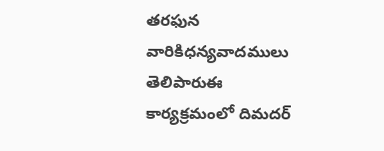తరఫున వారికిధన్యవాదములు తెలిపారుఈ కార్యక్రమంలో దిమదర్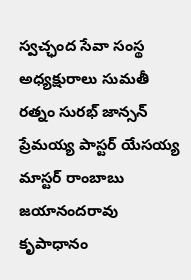స్వచ్ఛంద సేవా సంస్థ అధ్యక్షురాలు సుమతీ రత్నం సురభ్ జాన్సన్ ప్రేమయ్య పాస్టర్ యేసయ్య మాస్టర్ రాంబాబు జయానందరావు కృపాధానం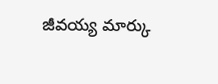జీవయ్య మార్కు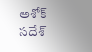అశోక్ సదేశ్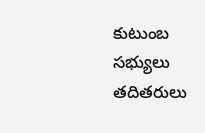కుటుంబ సభ్యులు తదితరులు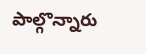పాల్గొన్నారు